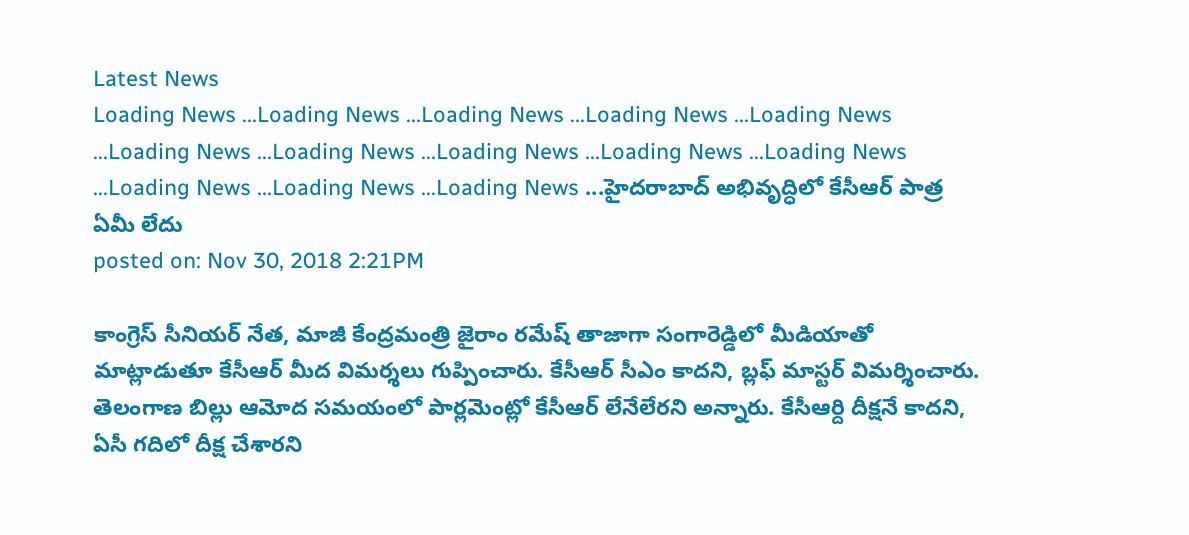Latest News
Loading News ...Loading News ...Loading News ...Loading News ...Loading News ...Loading News ...Loading News ...Loading News ...Loading News ...Loading News ...Loading News ...Loading News ...Loading News ...హైదరాబాద్ అభివృద్ధిలో కేసీఆర్ పాత్ర ఏమీ లేదు
posted on: Nov 30, 2018 2:21PM

కాంగ్రెస్ సీనియర్ నేత, మాజీ కేంద్రమంత్రి జైరాం రమేష్ తాజాగా సంగారెడ్డిలో మీడియాతో మాట్లాడుతూ కేసీఆర్ మీద విమర్శలు గుప్పించారు. కేసీఆర్ సీఎం కాదని, బ్లఫ్ మాస్టర్ విమర్శించారు. తెలంగాణ బిల్లు ఆమోద సమయంలో పార్లమెంట్లో కేసీఆర్ లేనేలేరని అన్నారు. కేసీఆర్ది దీక్షనే కాదని, ఏసీ గదిలో దీక్ష చేశారని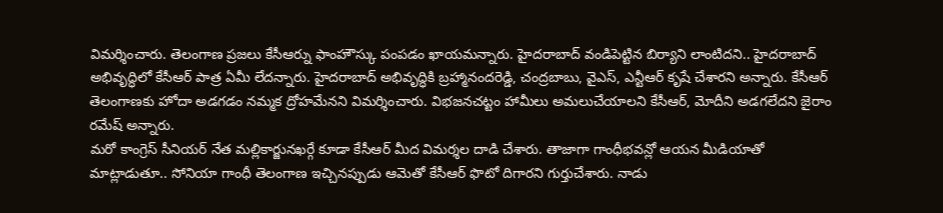విమర్శించారు. తెలంగాణ ప్రజలు కేసీఆర్ను ఫాంహౌస్కు పంపడం ఖాయమన్నారు. హైదరాబాద్ వండిపెట్టిన బిర్యాని లాంటిదని.. హైదరాబాద్ అభివృద్ధిలో కేసీఆర్ పాత్ర ఏమీ లేదన్నారు. హైదరాబాద్ అభివృద్ధికి బ్రహ్మానందరెడ్డి, చంద్రబాబు, వైఎస్, ఎన్టీఆర్ కృషే చేశారని అన్నారు. కేసీఆర్ తెలంగాణకు హోదా అడగడం నమ్మక ద్రోహమేనని విమర్శించారు. విభజనచట్టం హామీలు అమలుచేయాలని కేసీఆర్, మోదీని అడగలేదని జైరాం రమేష్ అన్నారు.
మరో కాంగ్రెస్ సీనియర్ నేత మల్లికార్జునఖర్గే కూడా కేసీఆర్ మీద విమర్శల దాడి చేశారు. తాజాగా గాంధీభవన్లో ఆయన మీడియాతో మాట్లాడుతూ.. సోనియా గాంధీ తెలంగాణ ఇచ్చినప్పుడు ఆమెతో కేసీఆర్ ఫొటో దిగారని గుర్తుచేశారు. నాడు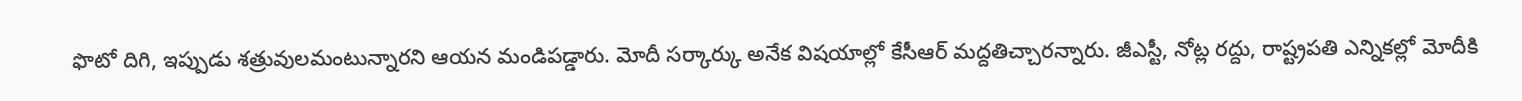ఫొటో దిగి, ఇప్పుడు శత్రువులమంటున్నారని ఆయన మండిపడ్డారు. మోదీ సర్కార్కు అనేక విషయాల్లో కేసీఆర్ మద్దతిచ్చారన్నారు. జీఎస్టీ, నోట్ల రద్దు, రాష్ట్రపతి ఎన్నికల్లో మోదీకి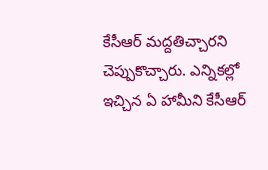కేసీఆర్ మద్దతిచ్చారని చెప్పుకొచ్చారు. ఎన్నికల్లో ఇచ్చిన ఏ హామీని కేసీఆర్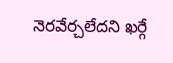నెరవేర్చలేదని ఖర్గే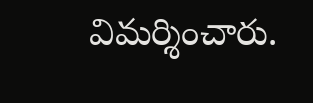విమర్శించారు.